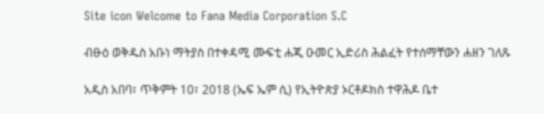Site icon Welcome to Fana Media Corporation S.C

ብፁዕ ወቅዱስ አቡነ ማትያስ በተቀዳሚ ሙፍቲ ሐጂ ዑመር ኢድሪስ ሕልፈት የተሰማቸውን ሐዘን ገለጹ

አዲስ አበባ፣ ጥቅምት 10፣ 2018 (ኤፍ ኤም ሲ) የኢትዮጵያ ኦርቶዶክስ ተዋሕዶ ቤተ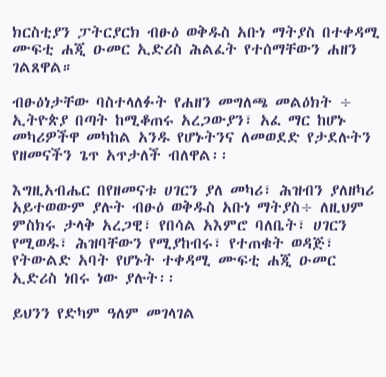ክርስቲያን ፓትርያርክ ብፁዕ ወቅዱስ አቡነ ማትያስ በተቀዳሚ ሙፍቲ ሐጂ ዑመር ኢድሪስ ሕልፈት የተሰማቸውን ሐዘን ገልጸዋል።

ብፁዕነታቸው ባስተላለፉት የሐዘን መግለጫ መልዕክት ÷ ኢትዮጵያ በጣት ከሚቆጠሩ አረጋውያን፣ አፈ ማር ከሆኑ መካሪዎችዋ መካከል አንዱ የሆኑትንና ለመወደድ የታደሉትን የዘመናችን ጌጥ አጥታለች ብለዋል፡፡

እግዚአብሔር በየዘመናቱ ሀገርን ያለ መካሪ፣ ሕዝብን ያለዘካሪ አይተወውም ያሉት ብፁዕ ወቅዱስ አቡነ ማትያስ÷ ለዚህም ምስክሩ ታላቅ አረጋዊ፣ የበሳል አእምሮ ባለቤት፣ ሀገርን የሚወዱ፣ ሕዝባቸውን የሚያከብሩ፣ የተጠቁት ወዳጅ፣ የትውልድ አባት የሆኑት ተቀዳሚ ሙፍቲ ሐጂ ዑመር ኢድሪስ ነበሩ ነው ያሉት፡፡

ይህንን የድካም ዓለም መገላገል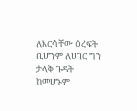ለእርሳቸው ዕረፍት ቢሆንም ለሀገር ግን ታላቅ ጉዳት ከመሆኑም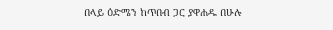በላይ ዕድሜን ከጥበብ ጋር ያዋሐዱ በሁሉ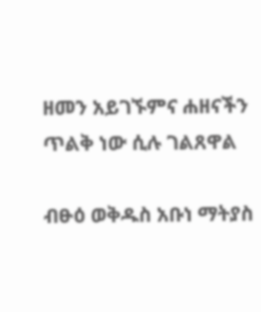ዘመን አይገኙምና ሐዘናችን ጥልቅ ነው ሲሉ ገልጸዋል

ብፁዕ ወቅዱስ አቡነ ማትያስ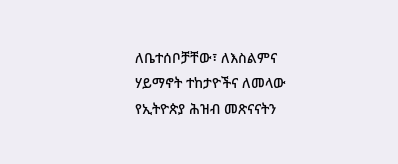ለቤተሰቦቻቸው፣ ለእስልምና ሃይማኖት ተከታዮችና ለመላው የኢትዮጵያ ሕዝብ መጽናናትን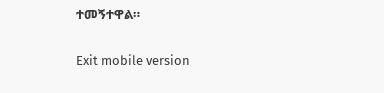ተመኝተዋል።

Exit mobile version